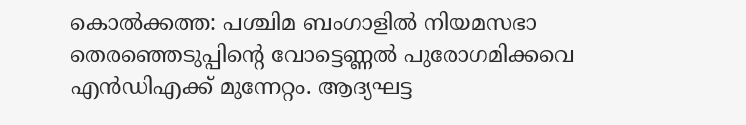കൊൽക്കത്ത: പശ്ചിമ ബംഗാളിൽ നിയമസഭാ തെരഞ്ഞെടുപ്പിന്റെ വോട്ടെണ്ണൽ പുരോഗമിക്കവെ എൻഡിഎക്ക് മുന്നേറ്റം. ആദ്യഘട്ട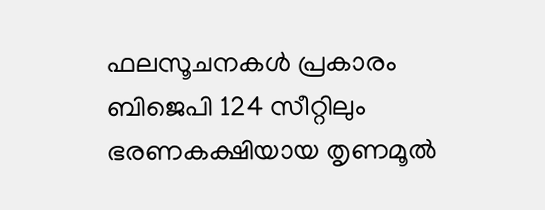ഫലസൂചനകൾ പ്രകാരം ബിജെപി 124 സീറ്റിലും ഭരണകക്ഷിയായ തൃണമൂൽ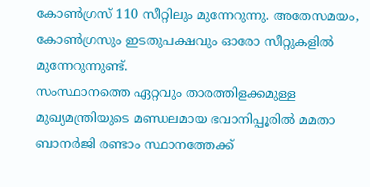കോൺഗ്രസ് 110 സീറ്റിലും മുന്നേറുന്നു. അതേസമയം, കോൺഗ്രസും ഇടതുപക്ഷവും ഓരോ സീറ്റുകളിൽ മുന്നേറുന്നുണ്ട്.
സംസ്ഥാനത്തെ ഏറ്റവും താരത്തിളക്കമുള്ള മുഖ്യമന്ത്രിയുടെ മണ്ഡലമായ ഭവാനിപ്പൂരിൽ മമതാ ബാനർജി രണ്ടാം സ്ഥാനത്തേക്ക്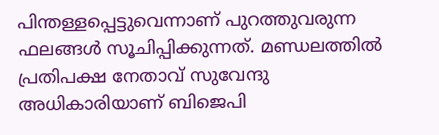പിന്തള്ളപ്പെട്ടുവെന്നാണ് പുറത്തുവരുന്ന ഫലങ്ങൾ സൂചിപ്പിക്കുന്നത്. മണ്ഡലത്തിൽ പ്രതിപക്ഷ നേതാവ് സുവേന്ദു അധികാരിയാണ് ബിജെപി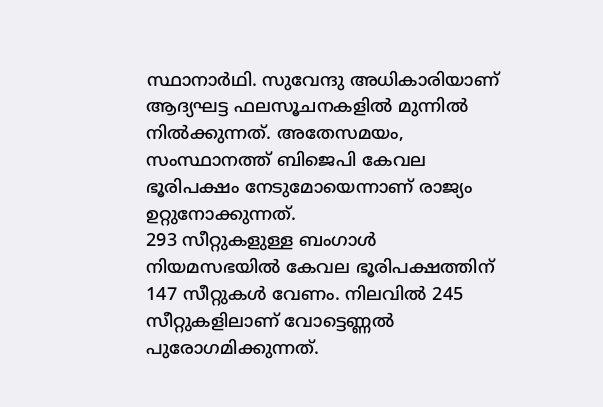സ്ഥാനാർഥി. സുവേന്ദു അധികാരിയാണ് ആദ്യഘട്ട ഫലസൂചനകളിൽ മുന്നിൽ നിൽക്കുന്നത്. അതേസമയം, സംസ്ഥാനത്ത് ബിജെപി കേവല ഭൂരിപക്ഷം നേടുമോയെന്നാണ് രാജ്യം ഉറ്റുനോക്കുന്നത്.
293 സീറ്റുകളുള്ള ബംഗാൾ നിയമസഭയിൽ കേവല ഭൂരിപക്ഷത്തിന് 147 സീറ്റുകൾ വേണം. നിലവിൽ 245 സീറ്റുകളിലാണ് വോട്ടെണ്ണൽ പുരോഗമിക്കുന്നത്.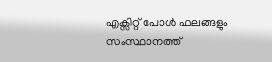എക്സിറ്റ് പോൾ ഫലങ്ങളും സംസ്ഥാനത്ത്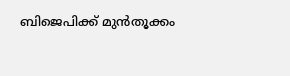ബിജെപിക്ക് മുൻതൂക്കം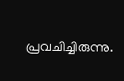പ്രവചിച്ചിരുന്നു.